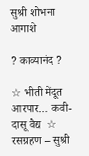सुश्री शोभना आगाशे

? काव्यानंद ?

☆ भीती मेंदूत आरपार… कवी- दासू वैद्य  ☆ रसग्रहण – सुश्री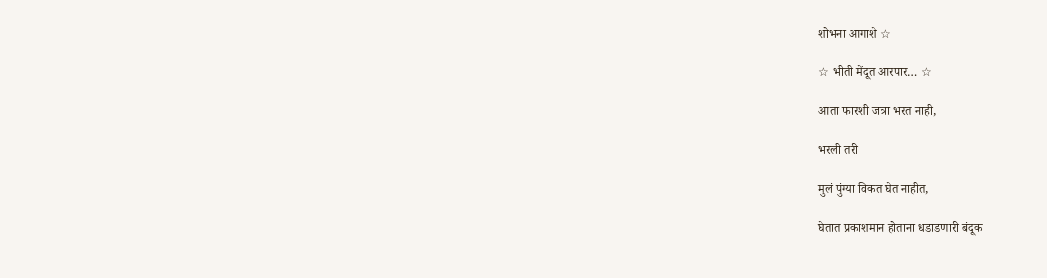शोभना आगाशे ☆

☆ भीती मेंदूत आरपार… ☆

आता फारशी जत्रा भरत नाही,

भरली तरी

मुलं पुंग्या विकत घेत नाहीत,

घेतात प्रकाशमान होताना धडाडणारी बंदूक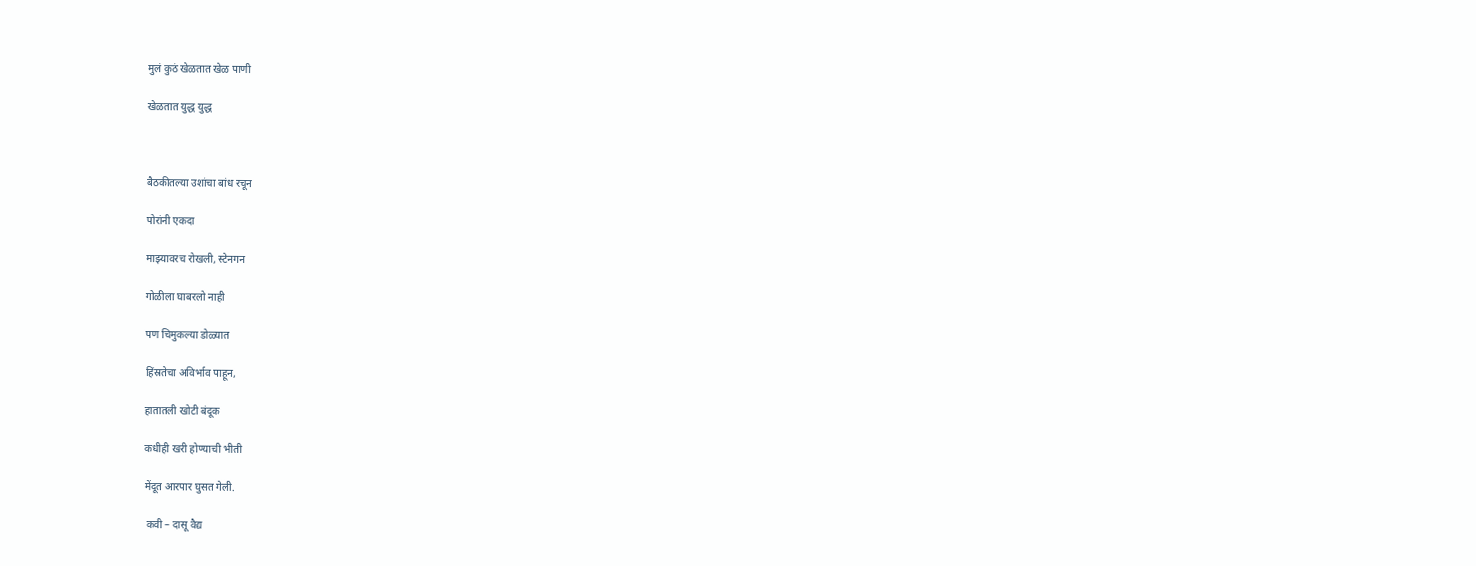मुलं कुठं खेळतात खेळ पाणी

खेळतात युद्ध युद्ध



बैठकीतल्या उशांचा बांध रचून

पोरांनी एकदा

माझ्यावरच रोखली, स्टेनगन

गोळीला घाबरलो नाही

पण चिमुकल्या डोळ्यात

हिंस्रतेचा अविर्भाव पाहून,

हातातली खोटी बंदूक

कधीही खरी होण्याची भीती

मेंदूत आरपार घुसत गेली.

 कवी – दासू वैद्य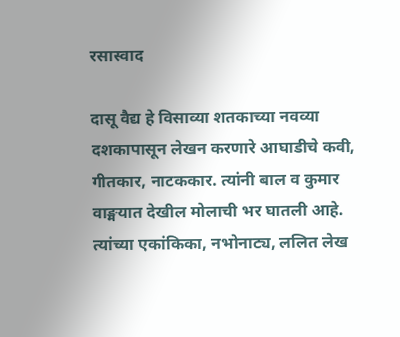रसास्वाद

दासू वैद्य हे विसाव्या शतकाच्या नवव्या दशकापासून लेखन करणारे आघाडीचे कवी, गीतकार, नाटककार. त्यांनी बाल व कुमार वाङ्मयात देखील मोलाची भर घातली आहे. त्यांच्या एकांकिका, नभोनाट्य, ललित लेख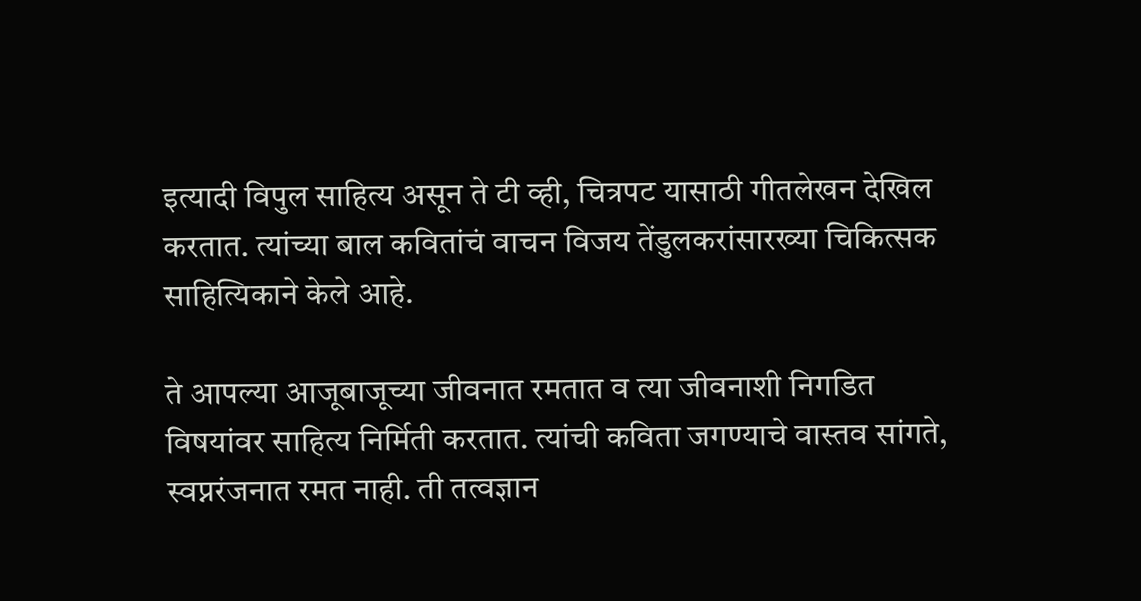इत्यादी विपुल साहित्य असून ते टी व्ही, चित्रपट यासाठी गीतलेखन देखिल करतात. त्यांच्या बाल कवितांचं वाचन विजय तेंडुलकरांसारख्या चिकित्सक साहित्यिकाने केले आहे.

ते आपल्या आजूबाजूच्या जीवनात रमतात व त्या जीवनाशी निगडित विषयांवर साहित्य निर्मिती करतात. त्यांची कविता जगण्याचे वास्तव सांगते, स्वप्नरंजनात रमत नाही. ती तत्वज्ञान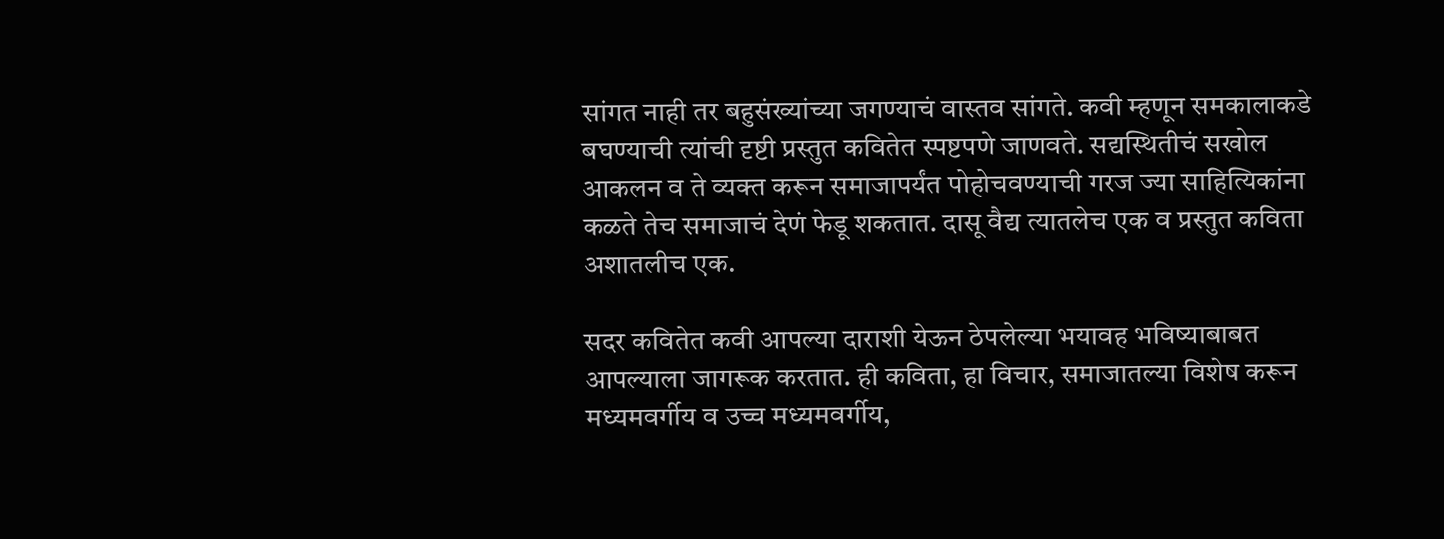सांगत नाही तर बहुसंख्यांच्या जगण्याचं वास्तव सांगते. कवी म्हणून समकालाकडे बघण्याची त्यांची दृष्टी प्रस्तुत कवितेत स्पष्टपणे जाणवते. सद्यस्थितीचं सखोल आकलन व ते व्यक्त करून समाजापर्यंत पोहोचवण्याची गरज ज्या साहित्यिकांना कळते तेच समाजाचं देणं फेडू शकतात. दासू वैद्य त्यातलेच एक व प्रस्तुत कविता अशातलीच एक.

सदर कवितेत कवी आपल्या दाराशी येऊन ठेपलेल्या भयावह भविष्याबाबत आपल्याला जागरूक करतात. ही कविता, हा विचार, समाजातल्या विशेष करून मध्यमवर्गीय व उच्च मध्यमवर्गीय,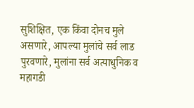सुशिक्षित, एक किंवा दोनच मुले असणारे, आपल्या मुलांचे सर्व लाड पुरवणारे, मुलांना सर्व अत्याधुनिक व महागडी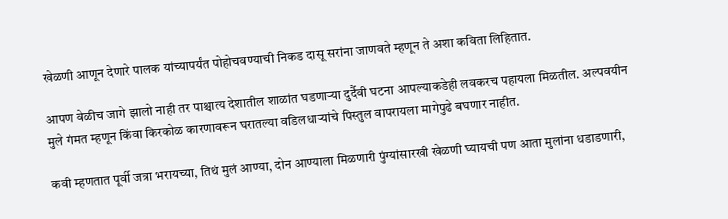खेळणी आणून देणारे पालक यांच्यापर्यंत पोहोचवण्याची निकड दासू सरांना जाणवते म्हणून ते अशा कविता लिहितात.

आपण वेळीच जागे झालो नाही तर पाश्चात्य देशातील शाळांत घडणाऱ्या दुर्दैवी घटना आपल्याकडेही लवकरच पहायला मिळतील. अल्पवयीन मुले गंमत म्हणून किंवा किरकोळ कारणावरून घरातल्या वडिलधाऱ्यांचे पिस्तुल वापरायला मागेपुढे बघणार नाहीत.

कवी म्हणतात पूर्वी जत्रा भरायच्या, तिथं मुलं आण्या, दोन आण्याला मिळणारी पुंग्यांसारखी खेळणी घ्यायची पण आता मुलांना धडाडणारी,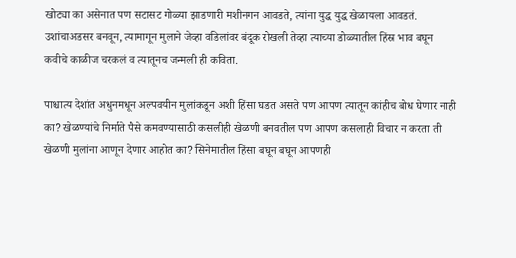खोट्या का असेनात पण सटासट गोळ्या झाडणारी मशीनगन आवडते, त्यांना युद्ध युद्ध खेळायला आवडतं. उशांचाअडसर बनवून, त्यामागून मुलाने जेव्हा वडिलांवर बंदूक रोखली तेव्हा त्याच्या डोळ्यातील हिंस्र भाव बघून कवीचे काळीज चरकलं व त्यातूनच जन्मली ही कविता.

पाश्चात्य देशांत अधुनमधून अल्पवयीन मुलांकडून अशी हिंसा घडत असते पण आपण त्यातून कांहीच बोध घेणार नाही का? खेळण्यांचे निर्माते पैसे कमवण्यासाठी कसलीही खेळणी बनवतील पण आपण कसलाही विचार न करता ती खेळणी मुलांना आणून देणार आहोत का? सिनेमातील हिंसा बघून बघून आपणही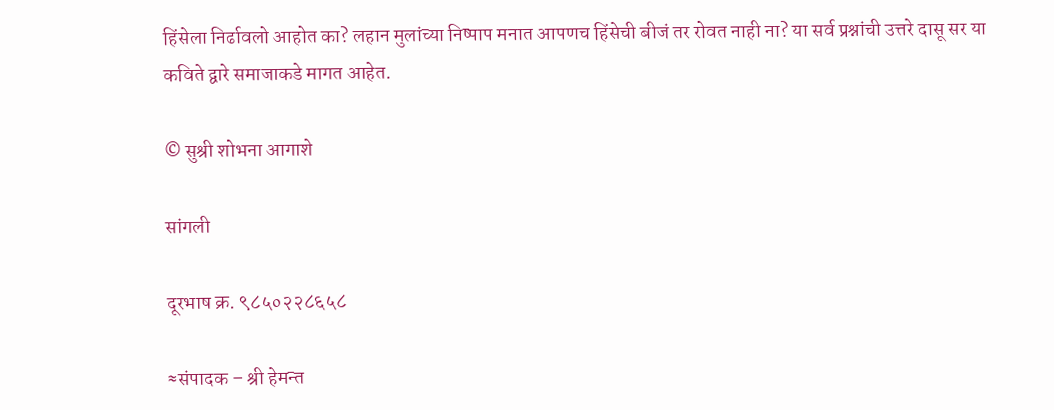हिंसेला निर्ढावलो आहोत का? लहान मुलांच्या निष्पाप मनात आपणच हिंसेची बीजं तर रोवत नाही ना? या सर्व प्रश्नांची उत्तरे दासू सर या कविते द्वारे समाजाकडे मागत आहेत.

© सुश्री शोभना आगाशे

सांगली

दूरभाष क्र. ९८५०२२८६५८

≈संपादक – श्री हेमन्त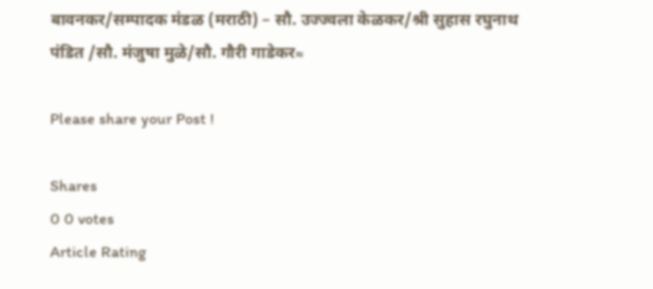बावनकर/सम्पादक मंडळ (मराठी) – सौ. उज्ज्वला केळकर/श्री सुहास रघुनाथ पंडित /सौ. मंजुषा मुळे/सौ. गौरी गाडेकर≈

Please share your Post !

Shares
0 0 votes
Article Rating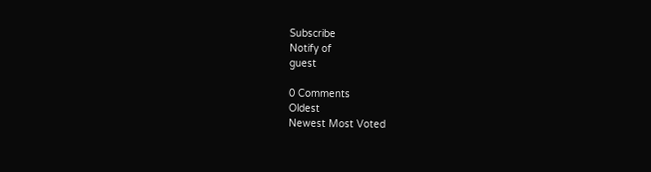Subscribe
Notify of
guest

0 Comments
Oldest
Newest Most Voted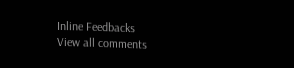Inline Feedbacks
View all comments